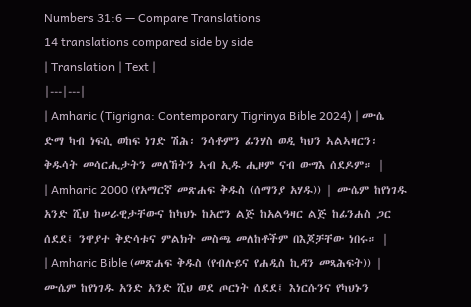Numbers 31:6 — Compare Translations
14 translations compared side by side
| Translation | Text |
|---|---|
| Amharic (Tigrigna: Contemporary Tigrinya Bible 2024) | ሙሴ ድማ ካብ ነፍሲ ወከፍ ነገድ ሽሕ፡ ንሳቶምን ፊንሃስ ወዲ ካህን ኣልኣዛርን፡ ቅዱሳት መሳርሒታትን መለኸትን ኣብ ኢዱ ሒዞም ናብ ውግእ ሰደዶም። |
| Amharic 2000 (የአማርኛ መጽሐፍ ቅዱስ (ሰማንያ አሃዱ)) | ሙሴም ከየነገዱ አንድ ሺህ ከሠራዊታቸውና ከካህኑ ከአሮን ልጅ ከአልዓዛር ልጅ ከፊንሐስ ጋር ሰደደ፤ ንዋያተ ቅድሳቱና ምልክት መስጫ መለከቶችም በእጆቻቸው ነበሩ። |
| Amharic Bible (መጽሐፍ ቅዱስ (የብሉይና የሐዲስ ኪዳን መጻሕፍት)) | ሙሴም ከየነገዱ አንድ አንድ ሺህ ወደ ጦርነት ሰደደ፤ እነርሱንና የካህኑን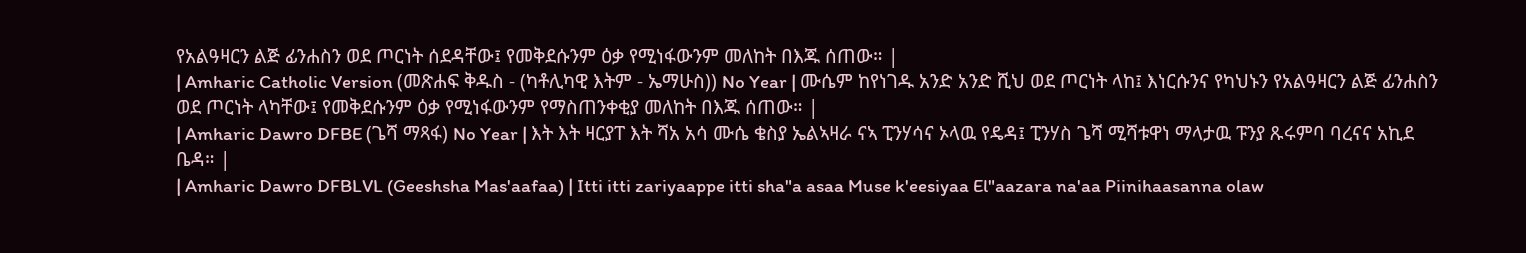የአልዓዛርን ልጅ ፊንሐስን ወደ ጦርነት ሰደዳቸው፤ የመቅደሱንም ዕቃ የሚነፋውንም መለከት በእጁ ሰጠው። |
| Amharic Catholic Version (መጽሐፍ ቅዱስ - (ካቶሊካዊ እትም - ኤማሁስ)) No Year | ሙሴም ከየነገዱ አንድ አንድ ሺህ ወደ ጦርነት ላከ፤ እነርሱንና የካህኑን የአልዓዛርን ልጅ ፊንሐስን ወደ ጦርነት ላካቸው፤ የመቅደሱንም ዕቃ የሚነፋውንም የማስጠንቀቂያ መለከት በእጁ ሰጠው። |
| Amharic Dawro DFBE (ጌሻ ማጻፋ) No Year | እት እት ዛርያፐ እት ሻአ አሳ ሙሴ ቄስያ ኤልኣዛራ ናኣ ፒንሃሳና ኦላዉ የዴዳ፤ ፒንሃስ ጌሻ ሚሻቱዋነ ማላታዉ ፑንያ ጹሩምባ ባረናና አኪደ ቤዳ። |
| Amharic Dawro DFBLVL (Geeshsha Mas'aafaa) | Itti itti zariyaappe itti sha"a asaa Muse k'eesiyaa El"aazara na'aa Piinihaasanna olaw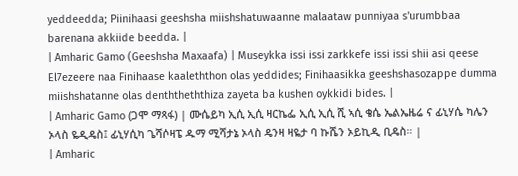yeddeedda; Piinihaasi geeshsha miishshatuwaanne malaataw punniyaa s'urumbbaa barenana akkiide beedda. |
| Amharic Gamo (Geeshsha Maxaafa) | Museykka issi issi zarkkefe issi issi shii asi qeese El7ezeere naa Finihaase kaaleththon olas yeddides; Finihaasikka geeshshasozappe dumma miishshatanne olas denththeththiza zayeta ba kushen oykkidi bides. |
| Amharic Gamo (ጋሞ ማጻፋ) | ሙሴይካ ኢሲ ኢሲ ዛርኬፌ ኢሲ ኢሲ ሺ ኣሲ ቄሴ ኤልኤዜሬ ና ፊኒሃሴ ካሌን ኦላስ ዬዲዴስ፤ ፊኒሃሲካ ጌሻሶዛፔ ዱማ ሚሻታኔ ኦላስ ዴንዛ ዛዬታ ባ ኩሼን ኦይኪዲ ቢዴስ። |
| Amharic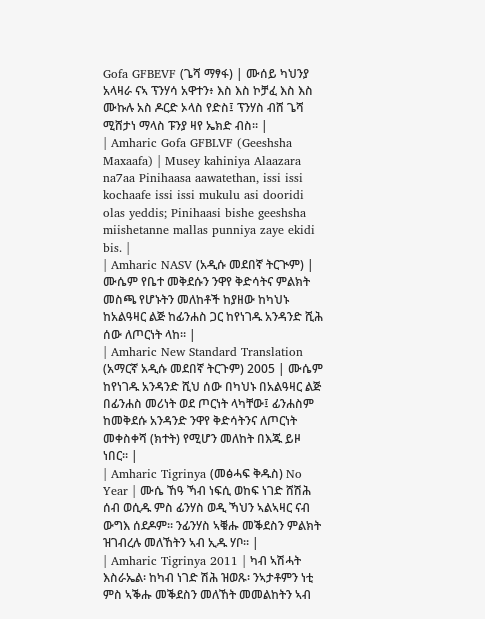Gofa GFBEVF (ጌሻ ማፃፋ) | ሙሰይ ካህንያ አላዛራ ናኣ ፕንሃሳ አዋተን፥ እስ እስ ኮቻፈ እስ እስ ሙኩሉ አስ ዶርድ ኦላስ የድስ፤ ፕንሃስ ብሸ ጌሻ ሚሸታነ ማላስ ፑንያ ዛየ ኤክድ ብስ። |
| Amharic Gofa GFBLVF (Geeshsha Maxaafa) | Musey kahiniya Alaazara na7aa Pinihaasa aawatethan, issi issi kochaafe issi issi mukulu asi dooridi olas yeddis; Pinihaasi bishe geeshsha miishetanne mallas punniya zaye ekidi bis. |
| Amharic NASV (አዲሱ መደበኛ ትርጒም) | ሙሴም የቤተ መቅደሱን ንዋየ ቅድሳትና ምልክት መስጫ የሆኑትን መለከቶች ከያዘው ከካህኑ ከአልዓዛር ልጅ ከፊንሐስ ጋር ከየነገዱ አንዳንድ ሺሕ ሰው ለጦርነት ላከ። |
| Amharic New Standard Translation (አማርኛ አዲሱ መደበኛ ትርጉም) 2005 | ሙሴም ከየነገዱ አንዳንድ ሺህ ሰው በካህኑ በአልዓዛር ልጅ በፊንሐስ መሪነት ወደ ጦርነት ላካቸው፤ ፊንሐስም ከመቅደሱ አንዳንድ ንዋየ ቅድሳትንና ለጦርነት መቀስቀሻ (ክተት) የሚሆን መለከት በእጁ ይዞ ነበር። |
| Amharic Tigrinya (መፅሓፍ ቅዱስ) No Year | ሙሴ ኸዓ ኻብ ነፍሲ ወከፍ ነገድ ሸሽሕ ሰብ ወሲዱ ምስ ፊንሃስ ወዲ ኻህን ኣልኣዛር ናብ ውግእ ሰደዶም። ንፊንሃስ ኣቑሑ መቕደስን ምልክት ዝገብረሉ መለኸትን ኣብ ኢዱ ሃቦ። |
| Amharic Tigrinya 2011 | ካብ ኣሽሓት እስራኤል፡ ከካብ ነገድ ሽሕ ዝወጹ፡ ንኣታቶምን ነቲ ምስ ኣቕሑ መቕደስን መለኸት መመልከትን ኣብ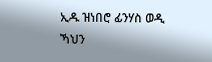ኢዱ ዝነበሮ ፊንሃስ ወዲ ኻህን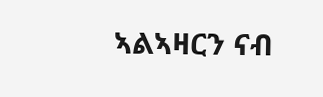ኣልኣዛርን ናብ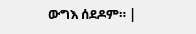ውግእ ሰደዶም። |